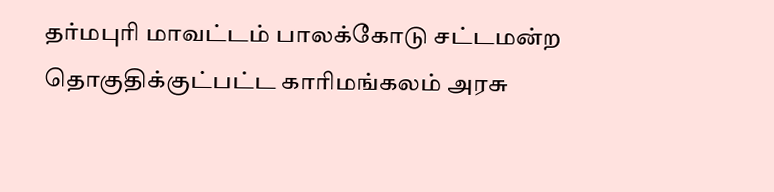தர்மபுரி மாவட்டம் பாலக்கோடு சட்டமன்ற தொகுதிக்குட்பட்ட காரிமங்கலம் அரசு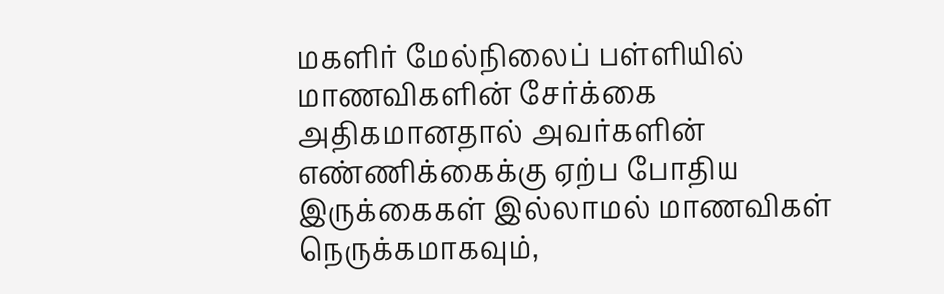மகளிர் மேல்நிலைப் பள்ளியில் மாணவிகளின் சேர்க்கை அதிகமானதால் அவர்களின் எண்ணிக்கைக்கு ஏற்ப போதிய இருக்கைகள் இல்லாமல் மாணவிகள் நெருக்கமாகவும்,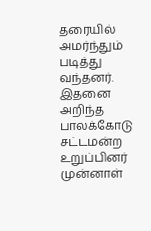தரையில் அமர்ந்தும் படித்து வந்தனர்.
இதனை அறிந்த பாலக்கோடு சட்டமன்ற உறுப்பினர் முன்னாள்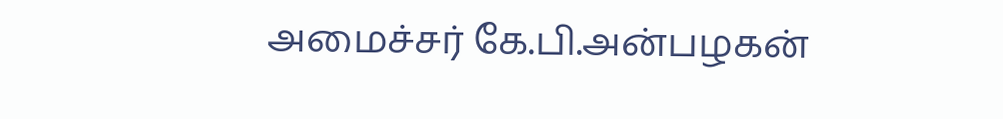அமைச்சர் கே.பி.அன்பழகன்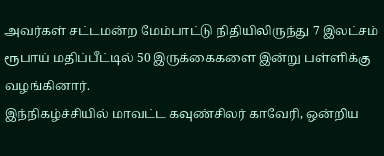அவர்கள் சட்டமன்ற மேம்பாட்டு நிதியிலிருந்து 7 இலட்சம் ரூபாய் மதிப்பீட்டில் 50 இருக்கைகளை இன்று பள்ளிக்கு வழங்கினார்.
இந்நிகழ்ச்சியில் மாவட்ட கவுண்சிலர் காவேரி, ஒன்றிய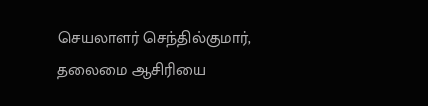செயலாளர் செந்தில்குமார், தலைமை ஆசிரியை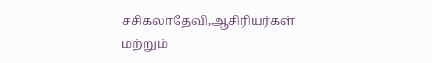சசிகலாதேவி,ஆசிரியர்கள் மற்றும்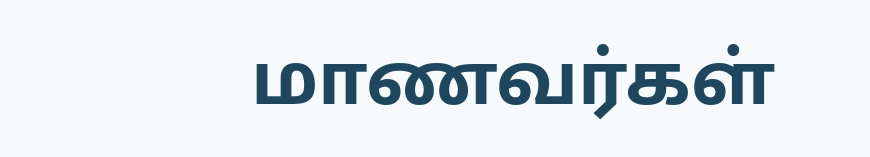மாணவர்கள்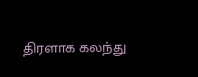திரளாக கலந்து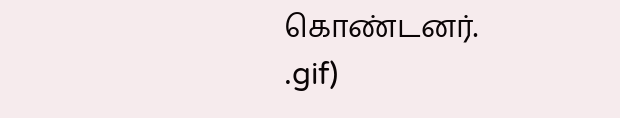கொண்டனர்.
.gif)